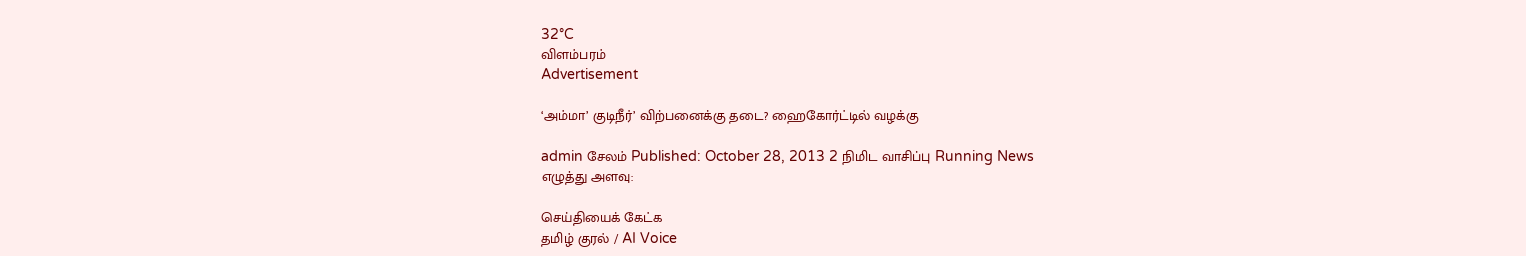32°C
விளம்பரம்
Advertisement

‘அம்மா’ குடிநீர்’ விற்பனைக்கு தடை? ஹைகோர்ட்டில் வழக்கு

admin சேலம் Published: October 28, 2013 2 நிமிட வாசிப்பு Running News
எழுத்து அளவு:

செய்தியைக் கேட்க
தமிழ் குரல் / AI Voice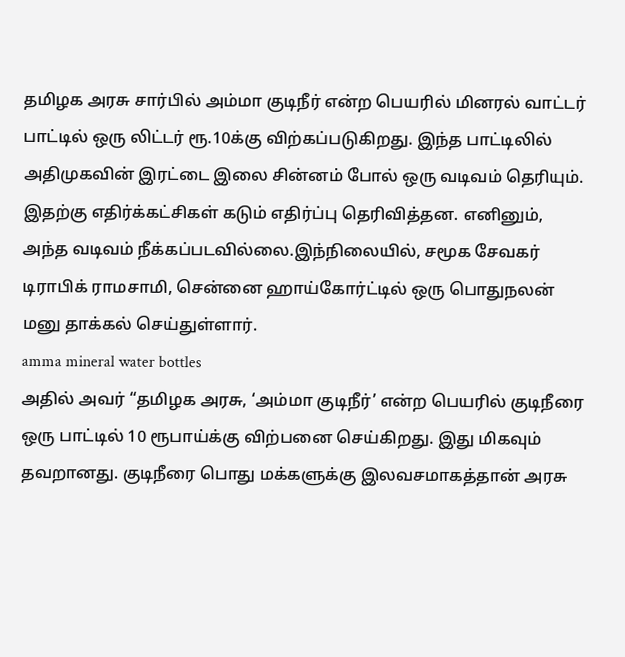தமிழக அரசு சார்பில் அம்மா குடிநீர் என்ற பெயரில் மினரல் வாட்டர் பாட்டில் ஒரு லிட்டர் ரூ.10க்கு விற்கப்படுகிறது. இந்த பாட்டிலில் அதிமுகவின் இரட்டை இலை சின்னம் போல் ஒரு வடிவம் தெரியும். இதற்கு எதிர்க்கட்சிகள் கடும் எதிர்ப்பு தெரிவித்தன. எனினும், அந்த வடிவம் நீக்கப்படவில்லை.இந்நிலையில், சமூக சேவகர் டிராபிக் ராமசாமி, சென்னை ஹாய்கோர்ட்டில் ஒரு பொதுநலன் மனு தாக்கல் செய்துள்ளார்.
amma mineral water bottles
அதில் அவர் “தமிழக அரசு, ‘அம்மா குடிநீர்’ என்ற பெயரில் குடிநீரை ஒரு பாட்டில் 10 ரூபாய்க்கு விற்பனை செய்கிறது. இது மிகவும் தவறானது. குடிநீரை பொது மக்களுக்கு இலவசமாகத்தான் அரசு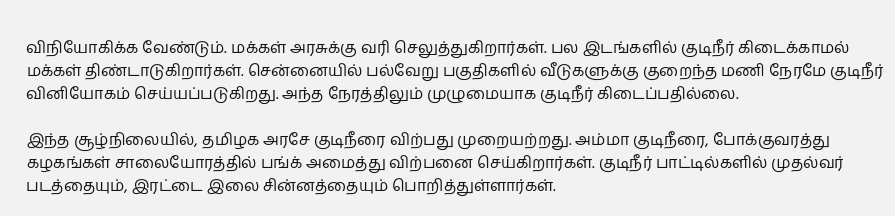விநியோகிக்க வேண்டும். மக்கள் அரசுக்கு வரி செலுத்துகிறார்கள். பல இடங்களில் குடிநீர் கிடைக்காமல் மக்கள் திண்டாடுகிறார்கள். சென்னையில் பல்வேறு பகுதிகளில் வீடுகளுக்கு குறைந்த மணி நேரமே குடிநீர் வினியோகம் செய்யப்படுகிறது. அந்த நேரத்திலும் முழுமையாக குடிநீர் கிடைப்பதில்லை.

இந்த சூழ்நிலையில், தமிழக அரசே குடிநீரை விற்பது முறையற்றது. அம்மா குடிநீரை, போக்குவரத்து கழகங்கள் சாலையோரத்தில் பங்க் அமைத்து விற்பனை செய்கிறார்கள். குடிநீர் பாட்டில்களில் முதல்வர் படத்தையும், இரட்டை இலை சின்னத்தையும் பொறித்துள்ளார்கள்.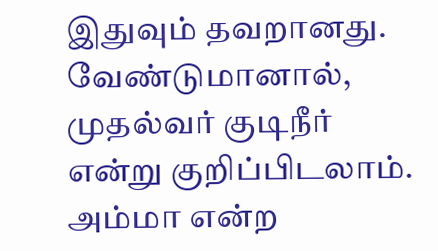இதுவும் தவறானது. வேண்டுமானால், முதல்வர் குடிநீர் என்று குறிப்பிடலாம். அம்மா என்ற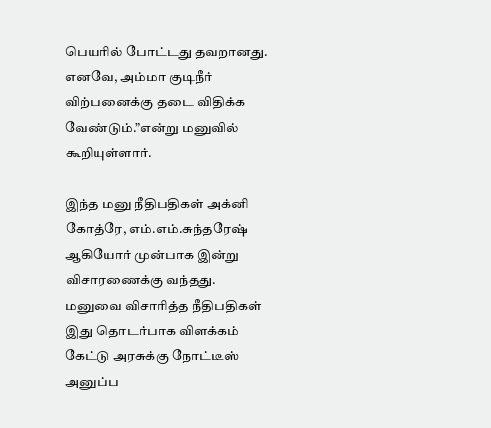பெயரில் போட்டது தவறானது. எனவே, அம்மா குடிநீர் விற்பனைக்கு தடை விதிக்க வேண்டும்.”என்று மனுவில் கூறியுள்ளார்.

இந்த மனு நீதிபதிகள் அக்னி கோத்ரே, எம்.எம்.சுந்தரேஷ் ஆகியோர் முன்பாக இன்று விசாரணைக்கு வந்தது. மனுவை விசாரித்த நீதிபதிகள் இது தொடர்பாக விளக்கம் கேட்டு அரசுக்கு நோட்டீஸ் அனுப்ப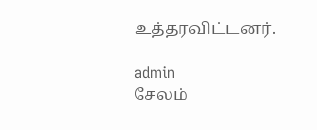உத்தரவிட்டனர்.

admin
சேலம்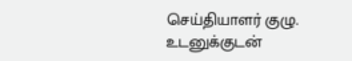செய்தியாளர் குழு. உடனுக்குடன்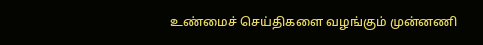உண்மைச் செய்திகளை வழங்கும் முன்னணி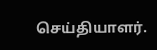செய்தியாளர்.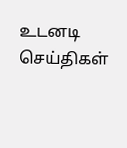உடனடி செய்திகள்